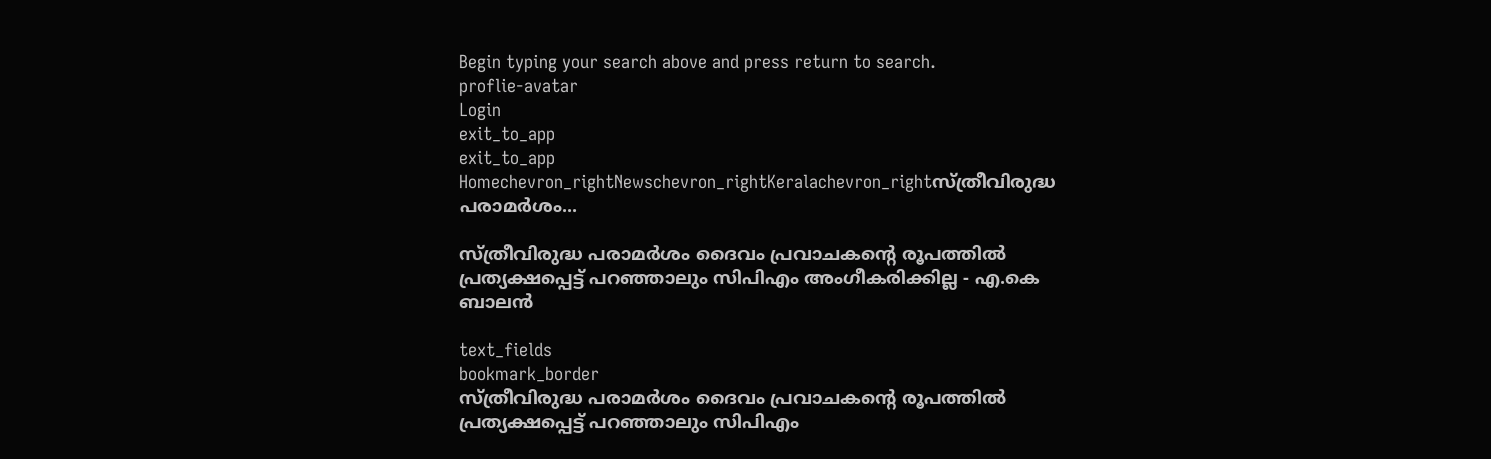Begin typing your search above and press return to search.
proflie-avatar
Login
exit_to_app
exit_to_app
Homechevron_rightNewschevron_rightKeralachevron_rightസ്ത്രീവിരുദ്ധ പരാമർശം...

സ്ത്രീവിരുദ്ധ പരാമർശം ദൈവം പ്രവാചകൻ്റെ രൂപത്തിൽ പ്രത്യക്ഷപ്പെട്ട് പറ‍ഞ്ഞാലും സിപിഎം അംഗീകരിക്കില്ല - എ.കെ ബാലൻ

text_fields
bookmark_border
സ്ത്രീവിരുദ്ധ പരാമർശം ദൈവം പ്രവാചകൻ്റെ രൂപത്തിൽ പ്രത്യക്ഷപ്പെട്ട് പറ‍ഞ്ഞാലും സിപിഎം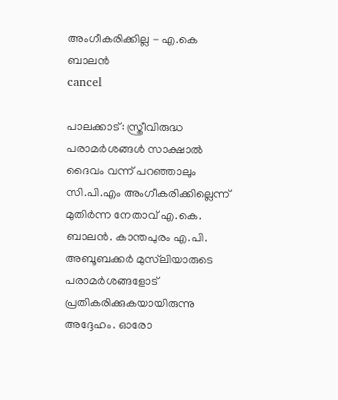അംഗീകരിക്കില്ല - എ.കെ ബാലൻ
cancel

പാലക്കാട്: സ്ത്രീവിരുദ്ധ പരാമർശങ്ങൾ സാക്ഷാൽ ദൈവം വന്ന് പറഞ്ഞാലും സി.പി.എം അംഗീകരിക്കില്ലെന്ന് മുതിർന്ന നേതാവ് എ.കെ. ബാലൻ. കാന്തപുരം എ.പി. അബൂബക്കർ മുസ്‌ലിയാരുടെ പരാമർശങ്ങളോട് പ്രതികരിക്കുകയായിരുന്നു അദ്ദേഹം. ഓരോ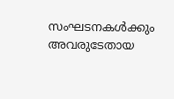സംഘടനകൾക്കും അവരുടേതായ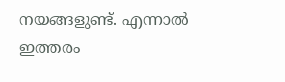നയങ്ങളുണ്ട്. എന്നാൽ ഇത്തരം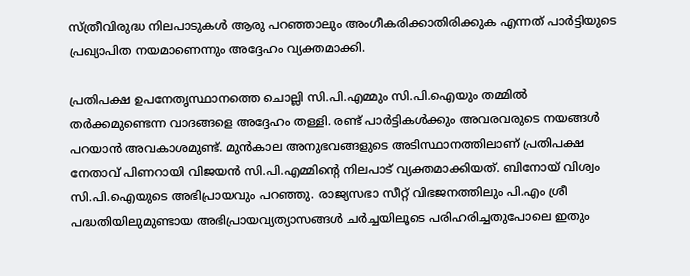സ്ത്രീവിരുദ്ധ നിലപാടുകൾ ആരു പറഞ്ഞാലും അംഗീകരിക്കാതിരിക്കുക എന്നത് പാർട്ടിയുടെ പ്രഖ്യാപിത നയമാണെന്നും അദ്ദേഹം വ്യക്തമാക്കി.

പ്രതിപക്ഷ ഉപനേതൃസ്ഥാനത്തെ ചൊല്ലി സി.പി.എമ്മും സി.പി.ഐയും തമ്മിൽ തർക്കമുണ്ടെന്ന വാദങ്ങളെ അദ്ദേഹം തള്ളി. രണ്ട് പാർട്ടികൾക്കും അവരവരുടെ നയങ്ങൾ പറയാൻ അവകാശമുണ്ട്. മുൻകാല അനുഭവങ്ങളുടെ അടിസ്ഥാനത്തിലാണ് പ്രതിപക്ഷ നേതാവ് പിണറായി വിജയൻ സി.പി.എമ്മിന്റെ നിലപാട് വ്യക്തമാക്കിയത്. ബിനോയ് വിശ്വം സി.പി.ഐയുടെ അഭിപ്രായവും പറഞ്ഞു. രാജ്യസഭാ സീറ്റ് വിഭജനത്തിലും പി.എം ശ്രീ പദ്ധതിയിലുമുണ്ടായ അഭിപ്രായവ്യത്യാസങ്ങൾ ചർച്ചയിലൂടെ പരിഹരിച്ചതുപോലെ ഇതും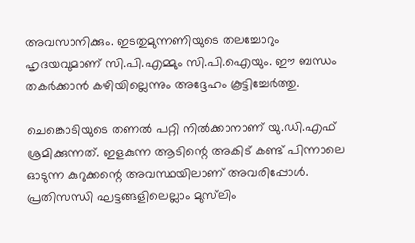അവസാനിക്കും. ഇടതുമുന്നണിയുടെ തലച്ചോറും ഹൃദയവുമാണ് സി.പി.എമ്മും സി.പി.ഐയും. ഈ ബന്ധം തകർക്കാൻ കഴിയില്ലെന്നും അദ്ദേഹം കൂട്ടിച്ചേർത്തു.

ചെങ്കൊടിയുടെ തണൽ പറ്റി നിൽക്കാനാണ് യു.ഡി.എഫ് ശ്രമിക്കുന്നത്. ഇളകുന്ന ആടിന്റെ അകിട് കണ്ട് പിന്നാലെ ഓടുന്ന കുറുക്കന്റെ അവസ്ഥയിലാണ് അവരിപ്പോൾ. പ്രതിസന്ധി ഘട്ടങ്ങളിലെല്ലാം മുസ്‌ലിം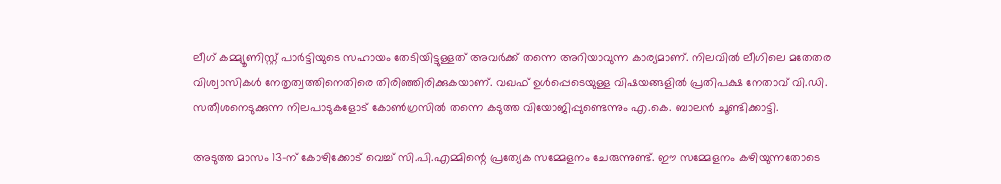ലീഗ് കമ്മ്യൂണിസ്റ്റ് പാർട്ടിയുടെ സഹായം തേടിയിട്ടുള്ളത് അവർക്ക് തന്നെ അറിയാവുന്ന കാര്യമാണ്. നിലവിൽ ലീഗിലെ മതേതര വിശ്വാസികൾ നേതൃത്വത്തിനെതിരെ തിരിഞ്ഞിരിക്കുകയാണ്. വഖഫ് ഉൾപ്പെടെയുള്ള വിഷയങ്ങളിൽ പ്രതിപക്ഷ നേതാവ് വി.ഡി. സതീശനെടുക്കുന്ന നിലപാടുകളോട് കോൺഗ്രസിൽ തന്നെ കടുത്ത വിയോജിപ്പുണ്ടെന്നും എ.കെ. ബാലൻ ചൂണ്ടിക്കാട്ടി.

അടുത്ത മാസം 13-ന് കോഴിക്കോട് വെച്ച് സി.പി.എമ്മിന്റെ പ്രത്യേക സമ്മേളനം ചേരുന്നുണ്ട്. ഈ സമ്മേളനം കഴിയുന്നതോടെ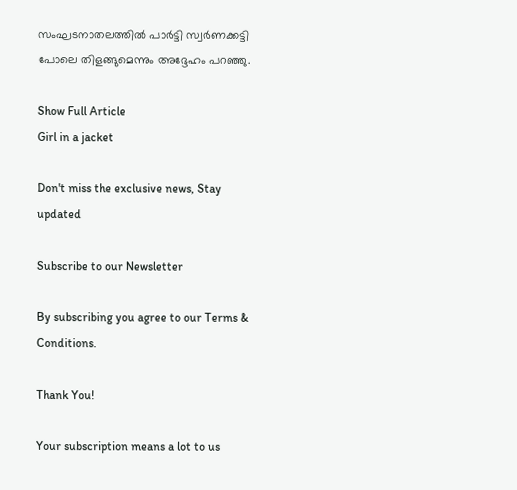സംഘടനാതലത്തിൽ പാർട്ടി സ്വർണക്കട്ടി പോലെ തിളങ്ങുമെന്നും അദ്ദേഹം പറഞ്ഞു.

Show Full Article
Girl in a jacket

Don't miss the exclusive news, Stay updated

Subscribe to our Newsletter

By subscribing you agree to our Terms & Conditions.

Thank You!

Your subscription means a lot to us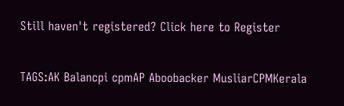Still haven't registered? Click here to Register

TAGS:AK Balancpi cpmAP Aboobacker MusliarCPMKerala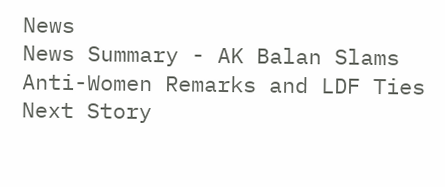News
News Summary - AK Balan Slams Anti-Women Remarks and LDF Ties
Next Story